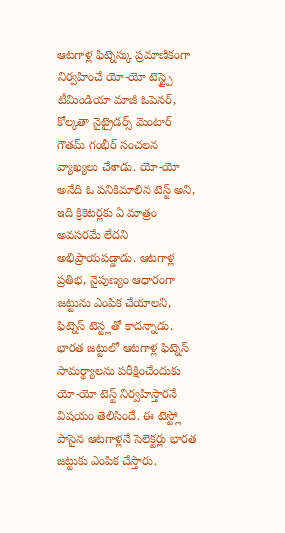ఆటగాళ్ల ఫిట్నెస్కు ప్రమాణికంగా నిర్వహించే యో-యో టెస్ట్పై టీమిండియా మాజీ ఓపెనర్, కోల్కతా నైట్రైడర్స్ మెంటార్ గౌతమ్ గంభీర్ సంచలన వ్యాఖ్యలు చేశాడు. యో-యో అనేది ఓ పనికిమాలిన టెస్ట్ అని, ఇది క్రికెటర్లకు ఏ మాత్రం అవసరమే లేదని అభిప్రాయపడ్డాడు. ఆటగాళ్ల ప్రతిభ, నైపుణ్యం ఆధారంగా జట్టును ఎంపిక చేయాలని, ఫిట్నెస్ టెస్ట్లతో కాదన్నాడు.
భారత జట్టులో ఆటగాళ్ల ఫిట్నెస్ సామర్థ్యాలను పరీక్షించేందుకు యో-యో టెస్ట్ నిర్వహిస్తారనే విషయం తెలిసిందే. ఈ టెస్ట్లో పాసైన ఆటగాళ్లనే సెలెక్టర్లు భారత జట్టుకు ఎంపిక చేస్తారు.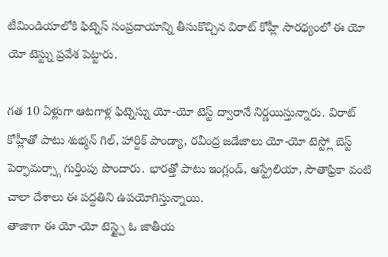టీమిండియాలోకి ఫిట్నెస్ సంప్రదాయాన్ని తీసుకొచ్చిన విరాట్ కోహ్లీ సారథ్యంలో ఈ యో యో టెస్ట్ను ప్రవేశ పెట్టారు.

గత 10 ఏళ్లుగా ఆటగాళ్ల ఫిట్నెస్ను యో-యో టెస్ట్ ద్వారానే నిర్ణయిస్తున్నారు. విరాట్ కోహ్లీతో పాటు శుభ్మన్ గిల్, హార్దిక్ పాండ్యా, రవీంద్ర జడేజాలు యో-యో టెస్ట్లో బెస్ట్ పెర్ఫామర్స్గా గుర్తింపు పొందారు. భారత్తో పాటు ఇంగ్లండ్, ఆస్ట్రేలియా, సౌతాఫ్రికా వంటి చాలా దేశాలు ఈ పద్దతిని ఉపయోగిస్తున్నాయి.
తాజాగా ఈ యో-యో టెస్ట్పై ఓ జాతీయ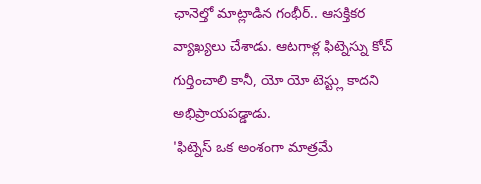ఛానెల్తో మాట్లాడిన గంభీర్.. ఆసక్తికర వ్యాఖ్యలు చేశాడు. ఆటగాళ్ల ఫిట్నెస్ను కోచ్ గుర్తించాలి కానీ, యో యో టెస్ట్లు కాదని అభిప్రాయపడ్డాడు.
'ఫిట్నెస్ ఒక అంశంగా మాత్రమే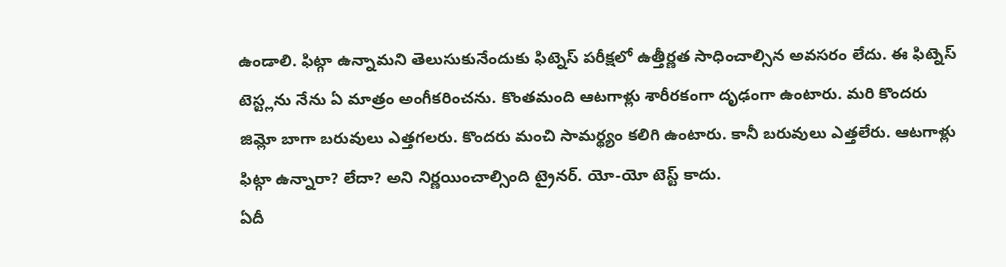ఉండాలి. ఫిట్గా ఉన్నామని తెలుసుకునేందుకు ఫిట్నెస్ పరీక్షలో ఉత్తీర్ణత సాధించాల్సిన అవసరం లేదు. ఈ ఫిట్నెస్ టెస్ట్లను నేను ఏ మాత్రం అంగీకరించను. కొంతమంది ఆటగాళ్లు శారీరకంగా దృఢంగా ఉంటారు. మరి కొందరు జిమ్లో బాగా బరువులు ఎత్తగలరు. కొందరు మంచి సామర్థ్యం కలిగి ఉంటారు. కానీ బరువులు ఎత్తలేరు. ఆటగాళ్లు ఫిట్గా ఉన్నారా? లేదా? అని నిర్ణయించాల్సింది ట్రైనర్. యో-యో టెస్ట్ కాదు.
ఏదీ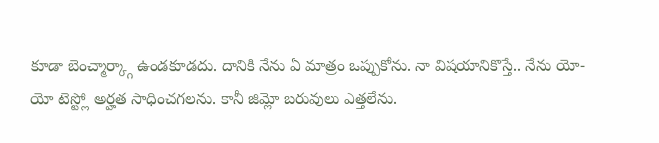కూడా బెంచ్మార్క్గా ఉండకూడదు. దానికి నేను ఏ మాత్రం ఒప్పుకోను. నా విషయానికొస్తే.. నేను యో-యో టెస్ట్లో అర్హత సాధించగలను. కానీ జిమ్లో బరువులు ఎత్తలేను.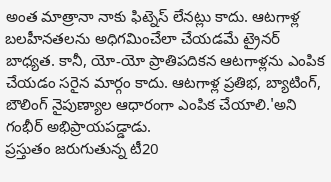అంత మాత్రానా నాకు ఫిట్నెస్ లేనట్లు కాదు. ఆటగాళ్ల బలహీనతలను అధిగమించేలా చేయడమే ట్రైనర్ బాధ్యత. కానీ, యో-యో ప్రాతిపదికన ఆటగాళ్లను ఎంపిక చేయడం సరైన మార్గం కాదు. ఆటగాళ్ల ప్రతిభ, బ్యాటింగ్, బౌలింగ్ నైపుణ్యాల ఆధారంగా ఎంపిక చేయాలి.'అని గంభీర్ అభిప్రాయపడ్డాడు.
ప్రస్తుతం జరుగుతున్న టీ20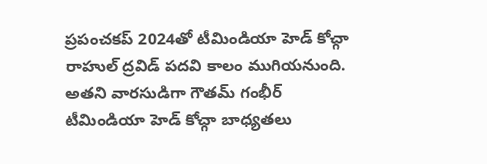ప్రపంచకప్ 2024తో టీమిండియా హెడ్ కోచ్గా రాహుల్ ద్రవిడ్ పదవి కాలం ముగియనుంది. అతని వారసుడిగా గౌతమ్ గంభీర్ టీమిండియా హెడ్ కోచ్గా బాధ్యతలు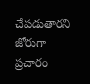చేపడుతారని జోరుగా ప్రచారం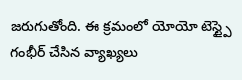జరుగుతోంది. ఈ క్రమంలో యోయో టెస్ట్పై గంభీర్ చేసిన వ్యాఖ్యలు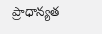ప్రాధాన్యత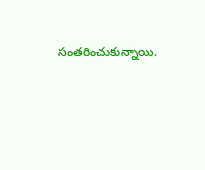సంతరించుకున్నాయి.